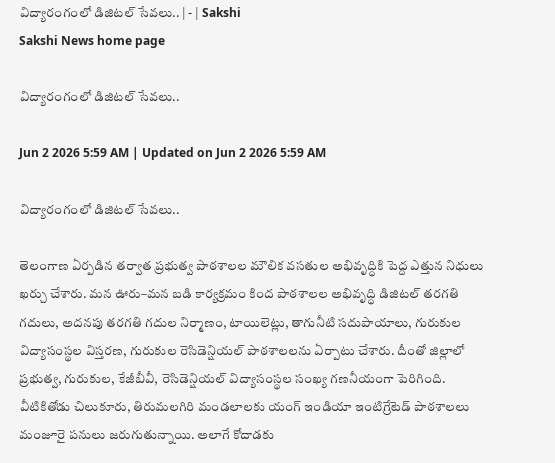విద్యారంగంలో డిజిటల్‌ సేవలు.. | - | Sakshi
Sakshi News home page

విద్యారంగంలో డిజిటల్‌ సేవలు..

Jun 2 2026 5:59 AM | Updated on Jun 2 2026 5:59 AM

విద్యారంగంలో డిజిటల్‌ సేవలు..

తెలంగాణ ఏర్పడిన తర్వాత ప్రభుత్వ పాఠశాలల మౌలిక వసతుల అభివృద్ధికి పెద్ద ఎత్తున నిధులు ఖర్చు చేశారు. మన ఊరు–మన బడి కార్యక్రమం కింద పాఠశాలల అభివృద్ధి డిజిటల్‌ తరగతి గదులు, అదనపు తరగతి గదుల నిర్మాణం, టాయిలెట్లు, తాగునీటి సదుపాయాలు, గురుకుల విద్యాసంస్థల విస్తరణ, గురుకుల రెసిడెన్షియల్‌ పాఠశాలలను ఏర్పాటు చేశారు. దీంతో జిల్లాలో ప్రభుత్వ, గురుకుల, కేజీబీవీ, రెసిడెన్షియల్‌ విద్యాసంస్థల సంఖ్య గణనీయంగా పెరిగింది. వీటికితోడు చిలుకూరు, తిరుమలగిరి మండలాలకు యంగ్‌ ఇండియా ఇంటిగ్రేటెడ్‌ పాఠశాలలు మంజూరై పనులు జరుగుతున్నాయి. అలాగే కోదాడకు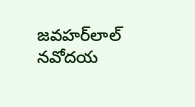జవహర్‌లాల్‌ నవోదయ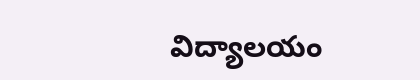విద్యాలయం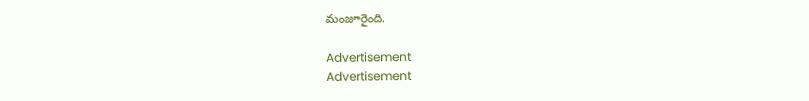మంజూరైంది.

Advertisement
Advertisement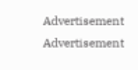Advertisement
Advertisement